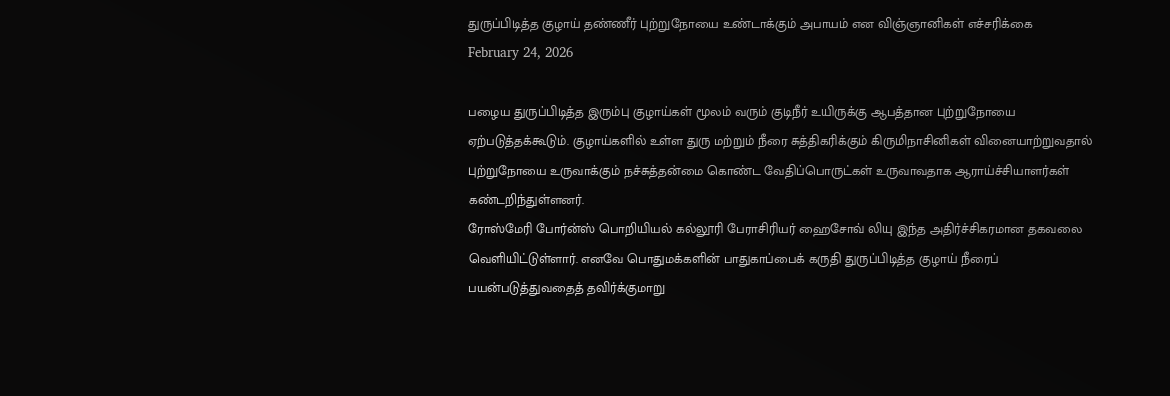துருப்பிடித்த குழாய் தண்ணீர் புற்றுநோயை உண்டாக்கும் அபாயம் என விஞ்ஞானிகள் எச்சரிக்கை
February 24, 2026

பழைய துருப்பிடித்த இரும்பு குழாய்கள் மூலம் வரும் குடிநீர் உயிருக்கு ஆபத்தான புற்றுநோயை ஏற்படுத்தக்கூடும். குழாய்களில் உள்ள துரு மற்றும் நீரை சுத்திகரிக்கும் கிருமிநாசினிகள் வினையாற்றுவதால் புற்றுநோயை உருவாக்கும் நச்சுத்தன்மை கொண்ட வேதிப்பொருட்கள் உருவாவதாக ஆராய்ச்சியாளர்கள் கண்டறிந்துள்ளனர்.
ரோஸ்மேரி போர்ன்ஸ் பொறியியல் கல்லூரி பேராசிரியர் ஹைசோவ் லியு இந்த அதிர்ச்சிகரமான தகவலை வெளியிட்டுள்ளார். எனவே பொதுமக்களின் பாதுகாப்பைக் கருதி துருப்பிடித்த குழாய் நீரைப் பயன்படுத்துவதைத் தவிர்க்குமாறு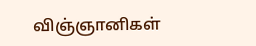விஞ்ஞானிகள்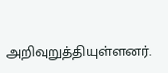அறிவுறுத்தியுள்ளனர்.